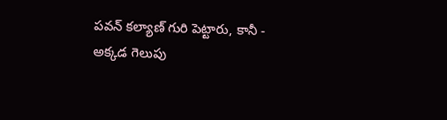పవన్ కల్యాణ్ గురి పెట్టారు, కానీ - అక్కడ గెలుపు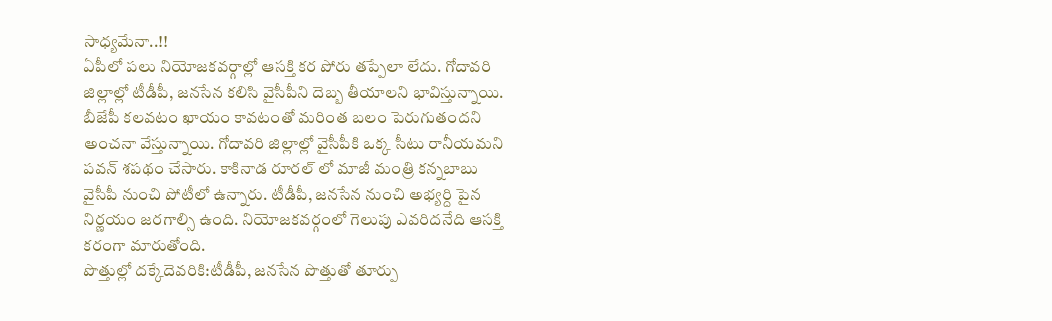సాధ్యమేనా..!!
ఏపీలో పలు నియోజకవర్గాల్లో ఆసక్తి కర పోరు తప్పేలా లేదు. గోదావరి జిల్లాల్లో టీడీపీ, జనసేన కలిసి వైసీపీని దెబ్బ తీయాలని భావిస్తున్నాయి. బీజేపీ కలవటం ఖాయం కావటంతో మరింత బలం పెరుగుతందని అంచనా వేస్తున్నాయి. గోదావరి జిల్లాల్లో వైసీపీకి ఒక్క సీటు రానీయమని పవన్ శపథం చేసారు. కాకినాడ రూరల్ లో మాజీ మంత్రి కన్నబాబు వైసీపీ నుంచి పోటీలో ఉన్నారు. టీడీపీ, జనసేన నుంచి అభ్యర్ది పైన నిర్ణయం జరగాల్సి ఉంది. నియోజకవర్గంలో గెలుపు ఎవరిదనేది ఆసక్తి కరంగా మారుతోంది.
పొత్తుల్లో దక్కేదెవరికి:టీడీపీ, జనసేన పొత్తుతో తూర్పు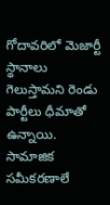గోదావరిలో మెజార్టీ స్థానాలు గెలుస్తామని రెండు పార్టీలు ధీమాతో ఉన్నాయి. సామాజిక సమీకరణాలే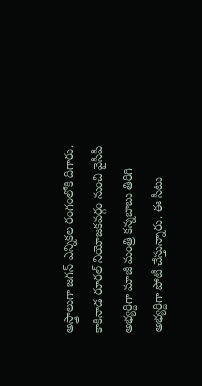అస్త్రాలుగా జగన్ ఎన్నికల రంగంలోకి దిగారు. కాకినాడ రూరల్ నియోజకవర్గం నుంచి వైసీపీ అభ్యర్దిగా మాజీ మంత్రి కన్నబాబు తిరిగి అభ్యర్దిగా పోటీ చేస్తున్నారు. ఈ సీటు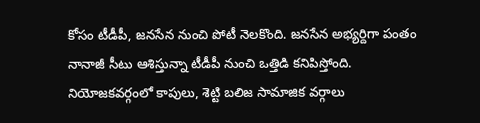కోసం టీడీపీ, జనసేన నుంచి పోటీ నెలకొంది. జనసేన అభ్యర్దిగా పంతం నానాజీ సీటు ఆశిస్తున్నా టీడీపీ నుంచి ఒత్తిడి కనిపిస్తోంది. నియోజకవర్గంలో కాపులు, శెట్టి బలిజ సామాజిక వర్గాలు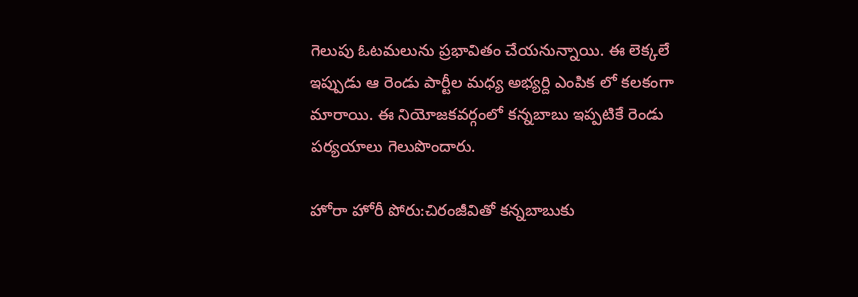గెలుపు ఓటమలును ప్రభావితం చేయనున్నాయి. ఈ లెక్కలే ఇప్పుడు ఆ రెండు పార్టీల మధ్య అభ్యర్ది ఎంపిక లో కలకంగా మారాయి. ఈ నియోజకవర్గంలో కన్నబాబు ఇప్పటికే రెండు పర్యయాలు గెలుపొందారు.

హోరా హోరీ పోరు:చిరంజీవితో కన్నబాబుకు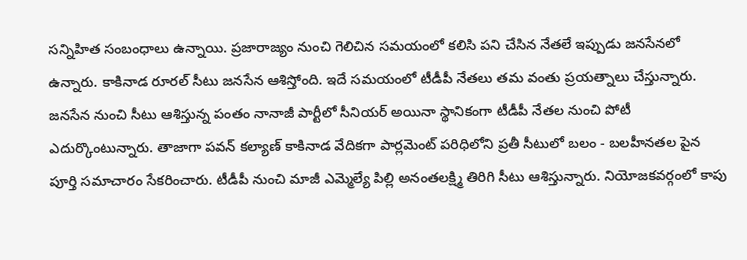సన్నిహిత సంబంధాలు ఉన్నాయి. ప్రజారాజ్యం నుంచి గెలిచిన సమయంలో కలిసి పని చేసిన నేతలే ఇప్పుడు జనసేనలో ఉన్నారు. కాకినాడ రూరల్ సీటు జనసేన ఆశిస్తోంది. ఇదే సమయంలో టీడీపీ నేతలు తమ వంతు ప్రయత్నాలు చేస్తున్నారు. జనసేన నుంచి సీటు ఆశిస్తున్న పంతం నానాజీ పార్టీలో సీనియర్ అయినా స్థానికంగా టీడీపీ నేతల నుంచి పోటీ ఎదుర్కొంటున్నారు. తాజాగా పవన్ కల్యాణ్ కాకినాడ వేదికగా పార్లమెంట్ పరిధిలోని ప్రతీ సీటులో బలం - బలహీనతల పైన పూర్తి సమాచారం సేకరించారు. టీడీపీ నుంచి మాజీ ఎమ్మెల్యే పిల్లి అనంతలక్ష్మి తిరిగి సీటు ఆశిస్తున్నారు. నియోజకవర్గంలో కాపు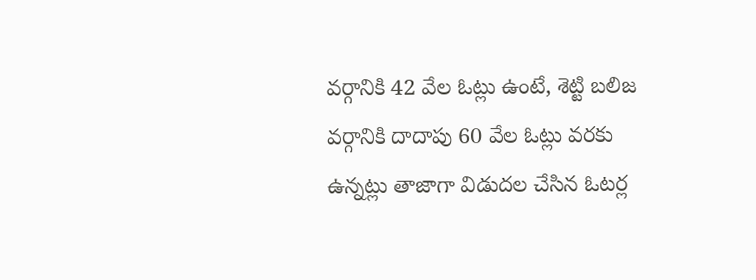వర్గానికి 42 వేల ఓట్లు ఉంటే, శెట్టి బలిజ వర్గానికి దాదాపు 60 వేల ఓట్లు వరకు ఉన్నట్లు తాజాగా విడుదల చేసిన ఓటర్ల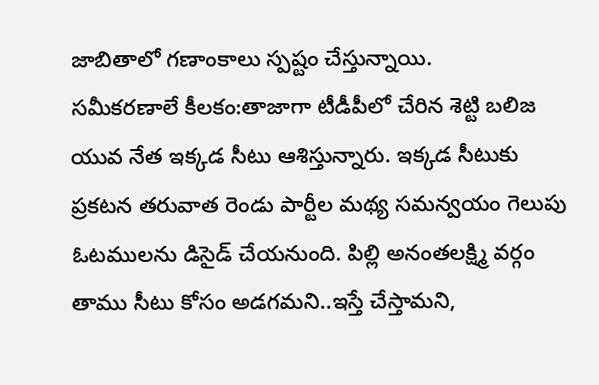జాబితాలో గణాంకాలు స్పష్టం చేస్తున్నాయి.
సమీకరణాలే కీలకం:తాజాగా టీడీపీలో చేరిన శెట్టి బలిజ యువ నేత ఇక్కడ సీటు ఆశిస్తున్నారు. ఇక్కడ సీటుకు ప్రకటన తరువాత రెండు పార్టీల మథ్య సమన్వయం గెలుపు ఓటములను డిసైడ్ చేయనుంది. పిల్లి అనంతలక్ష్మి వర్గం తాము సీటు కోసం అడగమని..ఇస్తే చేస్తామని,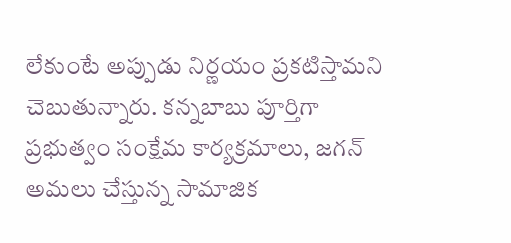లేకుంటే అప్పుడు నిర్ణయం ప్రకటిస్తామని చెబుతున్నారు. కన్నబాబు పూర్తిగా ప్రభుత్వం సంక్షేమ కార్యక్రమాలు, జగన్ అమలు చేస్తున్న సామాజిక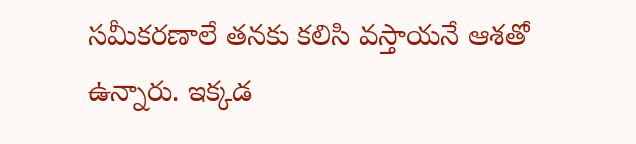సమీకరణాలే తనకు కలిసి వస్తాయనే ఆశతో ఉన్నారు. ఇక్కడ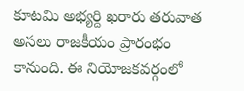కూటమి అభ్యర్ది ఖరారు తరువాత అసలు రాజకీయం ప్రారంభం కానుంది. ఈ నియోజకవర్గంలో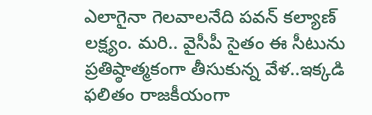ఎలాగైనా గెలవాలనేది పవన్ కల్యాణ్ లక్ష్యం. మరి.. వైసీపీ సైతం ఈ సీటును ప్రతిష్ఠాత్మకంగా తీసుకున్న వేళ..ఇక్కడి ఫలితం రాజకీయంగా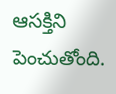ఆసక్తిని పెంచుతోంది.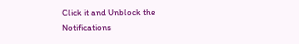Click it and Unblock the Notifications